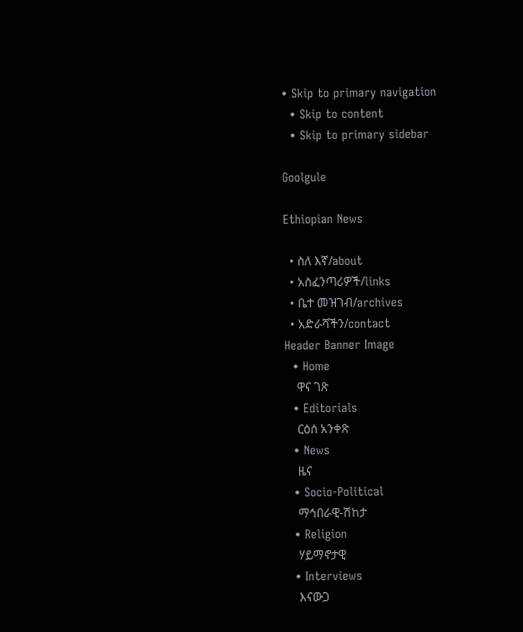• Skip to primary navigation
  • Skip to content
  • Skip to primary sidebar

Goolgule

Ethiopian News

  • ስለ እኛ/about
  • አስፈንጣሪዎች/links
  • ቤተ መዝገብ/archives
  • አድራሻችን/contact
Header Banner Image
  • Home
    ዋና ገጽ
  • Editorials
    ርዕሰ አንቀጽ
  • News
    ዜና
  • Socio-Political
    ማኅበራዊ-ሽከታ
  • Religion
    ሃይማኖታዊ
  • Interviews
    እናውጋ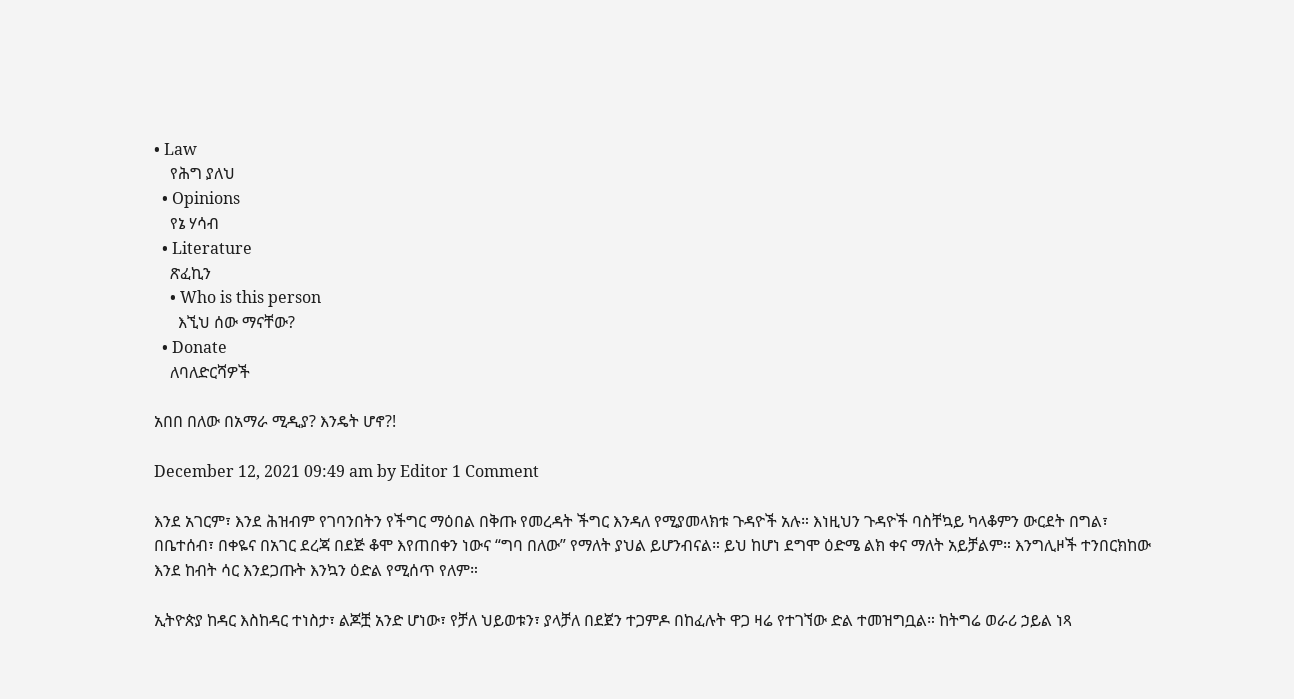• Law
    የሕግ ያለህ
  • Opinions
    የኔ ሃሳብ
  • Literature
    ጽፈኪን
    • Who is this person
      እኚህ ሰው ማናቸው?
  • Donate
    ለባለድርሻዎች

አበበ በለው በአማራ ሚዲያ? እንዴት ሆኖ?!

December 12, 2021 09:49 am by Editor 1 Comment

እንደ አገርም፣ እንደ ሕዝብም የገባንበትን የችግር ማዕበል በቅጡ የመረዳት ችግር እንዳለ የሚያመላክቱ ጉዳዮች አሉ። እነዚህን ጉዳዮች ባስቸኳይ ካላቆምን ውርደት በግል፣ በቤተሰብ፣ በቀዬና በአገር ደረጃ በደጅ ቆሞ እየጠበቀን ነውና “ግባ በለው” የማለት ያህል ይሆንብናል። ይህ ከሆነ ደግሞ ዕድሜ ልክ ቀና ማለት አይቻልም። እንግሊዞች ተንበርክከው እንደ ከብት ሳር እንደጋጡት እንኳን ዕድል የሚሰጥ የለም።

ኢትዮጵያ ከዳር እስከዳር ተነስታ፣ ልጆቿ አንድ ሆነው፣ የቻለ ህይወቱን፣ ያላቻለ በደጀን ተጋምዶ በከፈሉት ዋጋ ዛሬ የተገኘው ድል ተመዝግቧል። ከትግሬ ወራሪ ኃይል ነጻ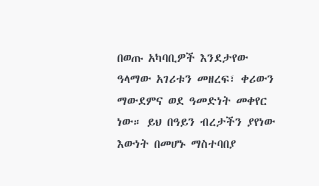በወጡ አካባቢዎች እንደታየው ዓላማው አገሪቱን መዘረፍ፣ ቀሪውን ማውደምና ወደ ዓመድነት መቀየር ነው። ይህ በዓይን ብረታችን ያየነው እውነት በመሆኑ ማስተባበያ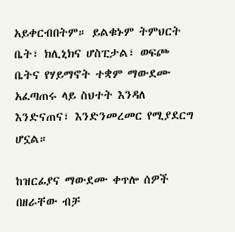አይቀርብበትም። ይልቁኑም ትምህርት ቤት፣ ክሊኒክና ሆስፒታል፣ ወፍጮ ቤትና የሃይማኖት ተቋም ማውደሙ አፈጣጠሩ ላይ ስህተት እንዳለ እንድናጠና፣ እንድንመረመር የሚያደርግ ሆኗል።

ከዝርፊያና ማውደሙ ቀጥሎ ሰዎች በዘራቸው ብቻ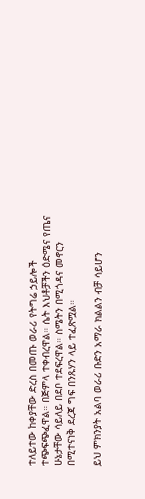ተለይተው ከቀያቸው ድረስ በመጡ ወራሪ የትግሬ ኃይሎች ተጭፍጭፈዋል። በጅምላ ተቀብረዋል። ሴት እህቶቻችን ዕድሜና የጤና ሁኔታቸው ሳይለይ በደቦ ተደፍረዋል። ስሜትን በሚጎዳና መኖርን በሚተናነቅ ደረጃ ግፍ በንጹሃን ላይ ተፈጽሟል።

ይህ ምክንያት አልባ ወራሪ ቡድን አማራ ክልልን ብቻ ሳይሆን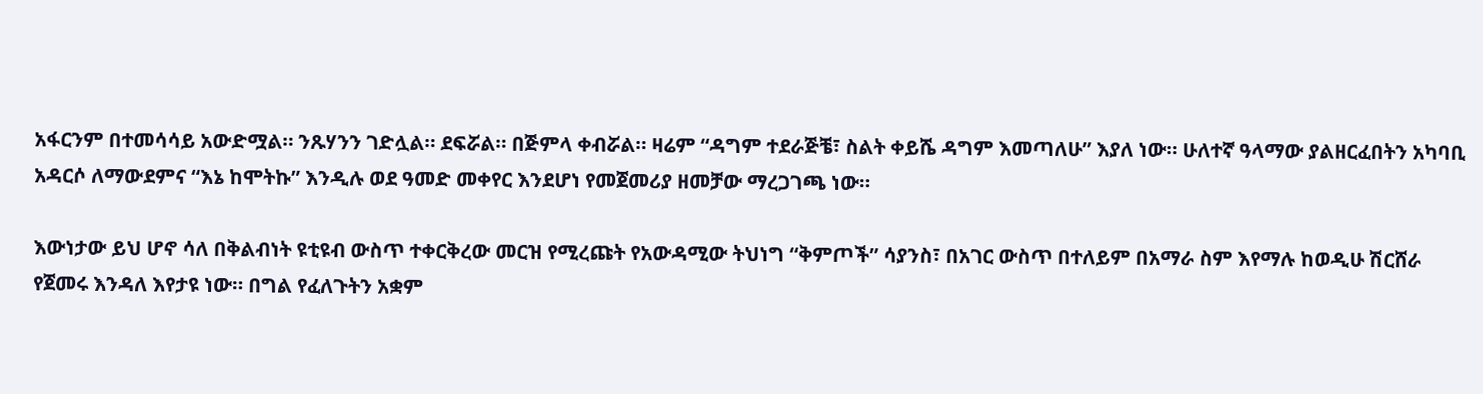አፋርንም በተመሳሳይ አውድሟል። ንጹሃንን ገድሏል። ደፍሯል። በጅምላ ቀብሯል። ዛሬም “ዳግም ተደራጅቼ፣ ስልት ቀይሼ ዳግም እመጣለሁ” እያለ ነው። ሁለተኛ ዓላማው ያልዘርፈበትን አካባቢ አዳርሶ ለማውደምና “እኔ ከሞትኩ” እንዲሉ ወደ ዓመድ መቀየር እንደሆነ የመጀመሪያ ዘመቻው ማረጋገጫ ነው።

እውነታው ይህ ሆኖ ሳለ በቅልብነት ዩቲዩብ ውስጥ ተቀርቅረው መርዝ የሚረጩት የአውዳሚው ትህነግ “ቅምጦች” ሳያንስ፣ በአገር ውስጥ በተለይም በአማራ ስም እየማሉ ከወዲሁ ሽርሸራ የጀመሩ እንዳለ እየታዩ ነው። በግል የፈለጉትን አቋም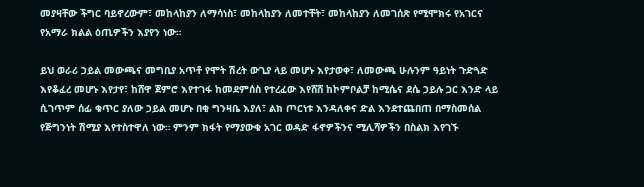መያዛቸው ችግር ባይኖረውም፣ መከላከያን ለማሳነስ፣ መከላከያን ለመተቸት፣ መከላከያን ለመገሰጽ የሚሞክሩ የአገርና የአማራ ክልል ዕጢዎችን እያየን ነው።

ይህ ወራሪ ኃይል መውጫና መግቢያ አጥቶ የሞት ሽረት ውጊያ ላይ መሆኑ እየታወቀ፣ ለመውጫ ሁሉንም ዓይነት ጉድጓድ እየቆፈረ መሆኑ እየታየ፣ ከሸዋ ጀምሮ እየተገፋ ከመደምሰስ የተረፈው እየሸሸ ከኮምቦልቻ ከሚሴና ደሴ ኃይሉ ጋር እንድ ላይ ሲገጥም ሰፊ ቁጥር ያለው ኃይል መሆኑ በቂ ግንዛቤ እያለ፣ ልክ ጦርነቱ እንዳለቀና ድል እንደተጨበጠ በማስመሰል የጅግንነት ሽሚያ እየተስተዋለ ነው። ምንም ክፋት የማያውቁ አገር ወዳድ ፋኖዎችንና ሚሊሻዎችን በስልክ እየገኙ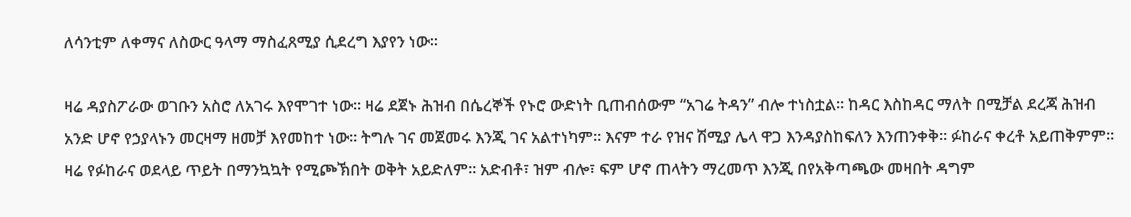ለሳንቲም ለቀማና ለስውር ዓላማ ማስፈጸሚያ ሲደረግ እያየን ነው።

ዛሬ ዳያስፖራው ወገቡን አስሮ ለአገሩ እየሞገተ ነው። ዛሬ ደጀኑ ሕዝብ በሴረኞች የኑሮ ውድነት ቢጠብሰውም “አገሬ ትዳን” ብሎ ተነስቷል። ከዳር እስከዳር ማለት በሚቻል ደረጃ ሕዝብ አንድ ሆኖ የኃያላኑን መርዛማ ዘመቻ እየመከተ ነው። ትግሉ ገና መጀመሩ እንጂ ገና አልተነካም። እናም ተራ የዝና ሽሚያ ሌላ ዋጋ እንዳያስከፍለን እንጠንቀቅ። ፉከራና ቀረቶ አይጠቅምም። ዛሬ የፉከራና ወደላይ ጥይት በማንኳኳት የሚጮኽበት ወቅት አይድለም። አድብቶ፣ ዝም ብሎ፣ ፍም ሆኖ ጠላትን ማረመጥ እንጂ በየአቅጣጫው መዛበት ዳግም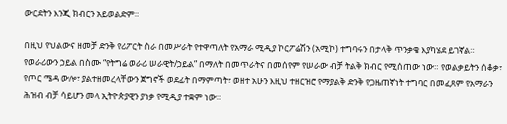ውርደትን እንጂ ክብርን አይወልድም።

በዚህ የህልውና ዘመቻ ድንቅ የሪፖርት ስራ በመሥራት የተዋጣለት የአማራ ሚዲያ ኮርፖሬሽን (አሚኮ) ተግባሩን በታላቅ ጥንቃቄ እያካሄደ ይገኛል። የወራሪውን ኃይል በስሙ “የትግሬ ወራሪ ሠራዊት/ኃይል” በማለት በመጥራትና በመሰየም የሠራው ብቻ ትልቅ ክብር የሚሰጠው ነው። የወልቃይትን ሰቆቃ፣ የጦር ሜዳ ውሎ፣ ያልተዘመረላቸውን ጀግኖች ወደፊት በማምጣት፣ ወዘተ አሁን እዚህ ተዘርዝሮ የማያልቅ ድንቅ የጋዜጠኛነት ተግባር በመፈጸም የአማራን ሕዝብ ብቻ ሳይሆን መላ ኢትዮጵያዊን ያነቃ የሚዲያ ተቋም ነው።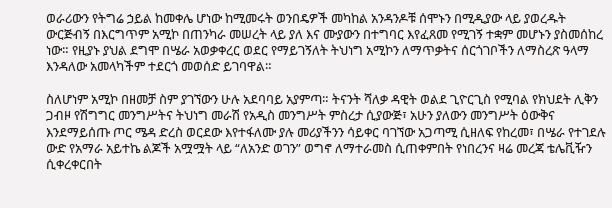ወራሪውን የትግሬ ኃይል ከመቀሌ ሆነው ከሚመሩት ወንበዴዎች መካከል አንዳንዶቹ ሰሞኑን በሚዲያው ላይ ያወረዱት ውርጅብኝ በእርግጥም አሚኮ በጠንካራ መሠረት ላይ ያለ እና ሙያውን በተግባር እየፈጸመ የሚገኝ ተቋም መሆኑን ያስመሰከረ ነው። የዚያኑ ያህል ደግሞ በሤራ አወቃቀረር ወደር የማይገኝለት ትህነግ አሚኮን ለማጥቃትና ሰርጎገቦችን ለማስረጽ ዓላማ እንዳለው አመላካችም ተደርጎ መወሰድ ይገባዋል።

ስለሆነም አሚኮ በዘመቻ ስም ያገኘውን ሁሉ አደባባይ አያምጣ። ትናንት ሻለቃ ዳዊት ወልደ ጊዮርጊስ የሚባል የክህደት ሊቅን ጋብዞ የሽግግር መንግሥትና ትህነግ መራሽ የአዲስ መንግሥት ምስረታ ሲያውጅ፣ አሁን ያለውን መንግሥት ዕውቅና እንደማይሰጡ ጦር ሜዳ ድረስ ወርደው እየተፋለሙ ያሉ መሪያችንን ሳይቀር ባገኘው አጋጣሚ ሲዘለፍ የከረመ፣ በሤራ የተገደሉ ውድ የአማራ አይተኬ ልጆች አሟሟት ላይ “ለአንድ ወገን” ወግኖ ለማተራመስ ሲጠቀምበት የነበረንና ዛሬ መረጃ ቴሌቪዥን ሲቀረቀርበት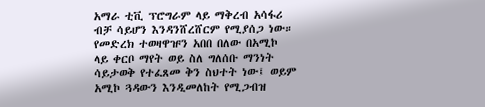አማራ ቲቪ ፕሮግራም ላይ ማቅረብ አሳፋሪ ብቻ ሳይሆን እንዳንሸረሸርም የሚያሰጋ ነው። የመድረክ ተወዛዋዡን አበበ በለው በአሚኮ ላይ ቀርቦ ማየት ወይ ስለ ግለሰቡ ማንነት ሳይታወቅ የተፈጸመ ቅን ስህተት ነው፤ ወይም አሚኮ ጓዳውን እንዲመለከት የሚጋብዝ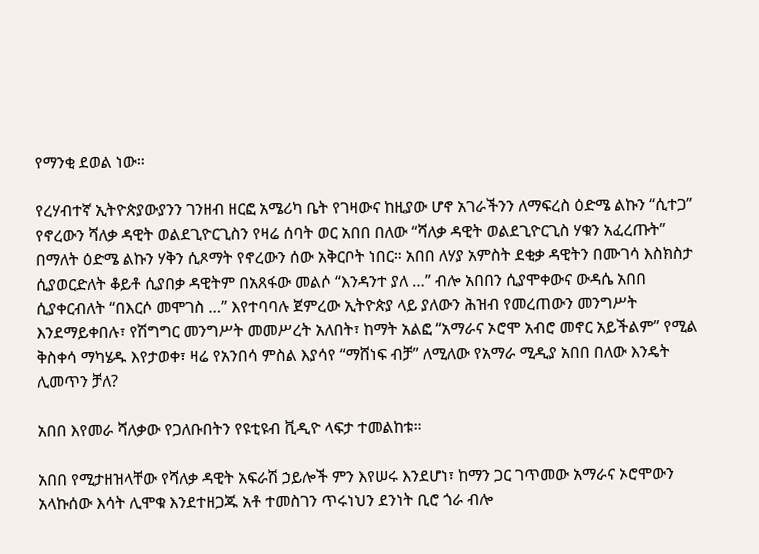የማንቂ ደወል ነው።

የረሃብተኛ ኢትዮጵያውያንን ገንዘብ ዘርፎ አሜሪካ ቤት የገዛውና ከዚያው ሆኖ አገራችንን ለማፍረስ ዕድሜ ልኩን “ሲተጋ” የኖረውን ሻለቃ ዳዊት ወልደጊዮርጊስን የዛሬ ሰባት ወር አበበ በለው “ሻለቃ ዳዊት ወልደጊዮርጊስ ሃቁን አፈረጡት” በማለት ዕድሜ ልኩን ሃቅን ሲጾማት የኖረውን ሰው አቅርቦት ነበር። አበበ ለሃያ አምስት ደቂቃ ዳዊትን በሙገሳ እስክስታ ሲያወርድለት ቆይቶ ሲያበቃ ዳዊትም በአጸፋው መልሶ “እንዳንተ ያለ …” ብሎ አበበን ሲያሞቀውና ውዳሴ አበበ ሲያቀርብለት “በእርሶ መሞገስ …” እየተባባሉ ጀምረው ኢትዮጵያ ላይ ያለውን ሕዝብ የመረጠውን መንግሥት እንደማይቀበሉ፣ የሽግግር መንግሥት መመሥረት አለበት፣ ከማት አልፎ “አማራና ኦሮሞ አብሮ መኖር አይችልም” የሚል ቅስቀሳ ማካሄዱ እየታወቀ፣ ዛሬ የአንበሳ ምስል እያሳየ “ማሸነፍ ብቻ” ለሚለው የአማራ ሚዲያ አበበ በለው እንዴት ሊመጥን ቻለ?

አበበ እየመራ ሻለቃው የጋለቡበትን የዩቲዩብ ቪዲዮ ላፍታ ተመልከቱ።

አበበ የሚታዘዝላቸው የሻለቃ ዳዊት አፍራሽ ኃይሎች ምን እየሠሩ እንደሆነ፣ ከማን ጋር ገጥመው አማራና ኦሮሞውን አላኩሰው እሳት ሊሞቁ እንደተዘጋጁ አቶ ተመስገን ጥሩነህን ደንነት ቢሮ ጎራ ብሎ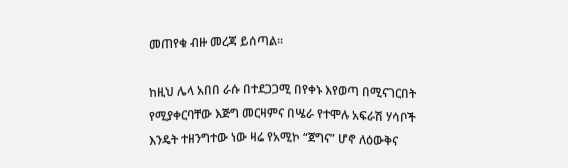መጠየቁ ብዙ መረጃ ይሰጣል።

ከዚህ ሌላ አበበ ራሱ በተደጋጋሚ በየቀኑ እየወጣ በሚናገርበት የሚያቀርባቸው እጅግ መርዛምና በሤራ የተሞሉ አፍራሽ ሃሳቦች እንዴት ተዘንግተው ነው ዛሬ የአሚኮ “ጀግና” ሆኖ ለዕውቅና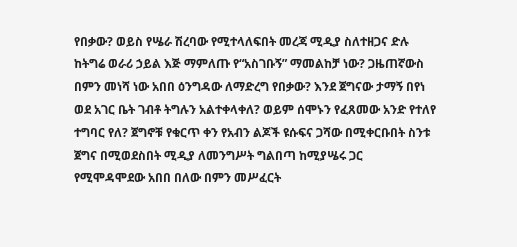የበቃው? ወይስ የሤራ ሽረባው የሚተላለፍበት መረጃ ሚዲያ ስለተዘጋና ድሉ ከትግሬ ወራሪ ኃይል እጅ ማምለጡ የ“አስገቡኝ” ማመልከቻ ነው? ጋዜጠኛውስ በምን መነሻ ነው አበበ ዕንግዳው ለማድረግ የበቃው? እንደ ጀግናው ታማኝ በየነ ወደ አገር ቤት ገብቶ ትግሉን አልተቀላቀለ? ወይም ሰሞኑን የፈጸመው አንድ የተለየ ተግባር የለ? ጀግኖቹ የቁርጥ ቀን የአብን ልጆች ዩሱፍና ጋሻው በሚቀርቡበት ስንቱ ጀግና በሚወደስበት ሚዲያ ለመንግሥት ግልበጣ ከሚያሤሩ ጋር የሚሞዳሞደው አበበ በለው በምን መሥፈርት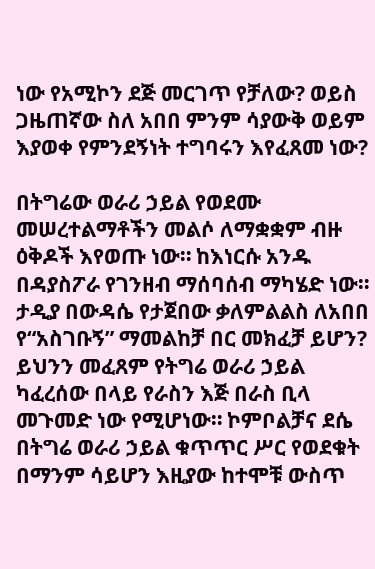ነው የአሚኮን ደጅ መርገጥ የቻለው? ወይስ ጋዜጠኛው ስለ አበበ ምንም ሳያውቅ ወይም እያወቀ የምንደኝነት ተግባሩን እየፈጸመ ነው?

በትግሬው ወራሪ ኃይል የወደሙ መሠረተልማቶችን መልሶ ለማቋቋም ብዙ ዕቅዶች እየወጡ ነው። ከእነርሱ አንዱ በዳያስፖራ የገንዘብ ማሰባሰብ ማካሄድ ነው። ታዲያ በውዳሴ የታጀበው ቃለምልልስ ለአበበ የ“አስገቡኝ” ማመልከቻ በር መክፈቻ ይሆን? ይህንን መፈጸም የትግሬ ወራሪ ኃይል ካፈረሰው በላይ የራስን እጅ በራስ ቢላ መጉመድ ነው የሚሆነው። ኮምቦልቻና ደሴ በትግሬ ወራሪ ኃይል ቁጥጥር ሥር የወደቁት በማንም ሳይሆን እዚያው ከተሞቹ ውስጥ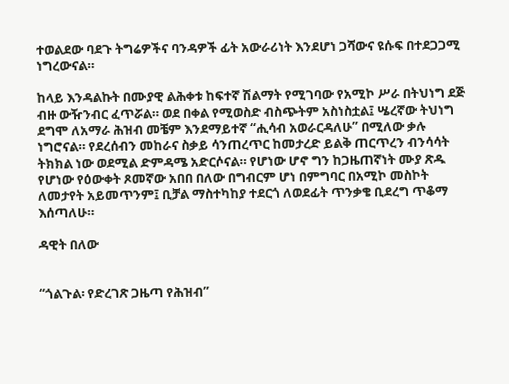ተወልደው ባደጉ ትግሬዎችና ባንዳዎች ፊት አውራሪነት እንደሆነ ጋሻውና ዩሱፍ በተደጋጋሚ ነግረውናል።

ከላይ እንዳልኩት በሙያዊ ልሕቀቱ ከፍተኛ ሽልማት የሚገባው የአሚኮ ሥራ በትህነግ ደጅ ብዙ ውዥንብር ፈጥሯል። ወደ በቀል የሚወስድ ብስጭትም አስነስቷል፤ ሤረኛው ትህነግ ደግሞ ለአማራ ሕዝብ መቼም እንደማይተኛ “ሒሳብ አወራርዳለሁ” በሚለው ቃሉ ነግሮናል። የደረሰብን መከራና ስቃይ ሳንጠረጥር ከመታረድ ይልቅ ጠርጥረን ብንሳሳት ትክክል ነው ወደሚል ድምዳሜ አድርሶናል። የሆነው ሆኖ ግን ከጋዜጠኛነት ሙያ ጽዱ የሆነው የዕውቀት ጾመኛው አበበ በለው በግብርም ሆነ በምግባር በአሚኮ መስኮት ለመታየት አይመጥንም፤ ቢቻል ማስተካከያ ተደርጎ ለወደፊት ጥንቃቄ ቢደረግ ጥቆማ እሰጣለሁ።

ዳዊት በለው


“ጎልጉል፡ የድረገጽ ጋዜጣ የሕዝብ”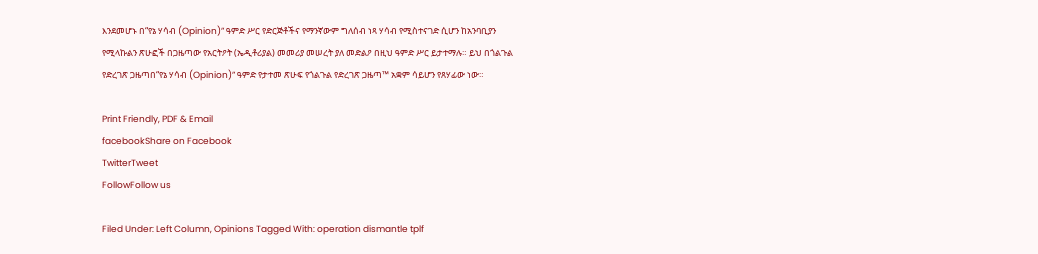እንደመሆኑ በ“የኔ ሃሳብ (Opinion)” ዓምድ ሥር የድርጅቶችና የማንኛውም ግለሰብ ነጻ ሃሳብ የሚስተናገድ ሲሆን ከአንባቢያን የሚላኩልን ጽሁፎች በጋዜጣው የአርትዖት (ኤዲቶሪያል) መመሪያ መሠረት ያለ መድልዖ በዚህ ዓምድ ሥር ይታተማሉ። ይህ በጎልጉል የድረገጽ ጋዜጣበ“የኔ ሃሳብ (Opinion)” ዓምድ የታተመ ጽሁፍ የጎልጉል የድረገጽ ጋዜጣ™ አቋም ሳይሆን የጸሃፊው ነው።

Print Friendly, PDF & Email
facebookShare on Facebook
TwitterTweet
FollowFollow us

Filed Under: Left Column, Opinions Tagged With: operation dismantle tplf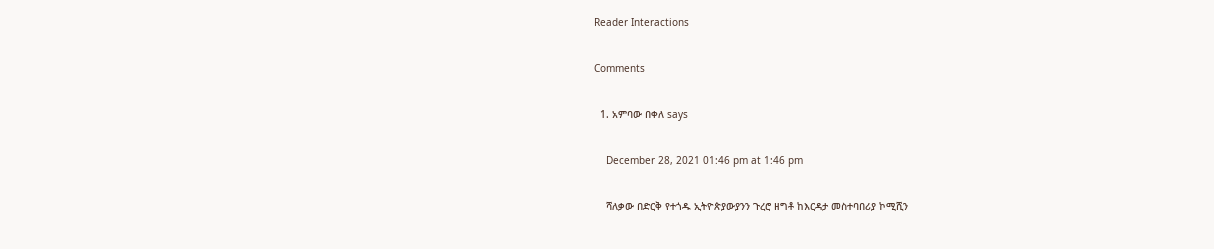Reader Interactions

Comments

  1. አምባው በቀለ says

    December 28, 2021 01:46 pm at 1:46 pm

    ሻለቃው በድርቅ የተጎዱ ኢትዮጵያውያንን ጉረሮ ዘግቶ ከእርዳታ መስተባበሪያ ኮሚሺን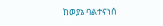ከወያኔ ባልተናነሰ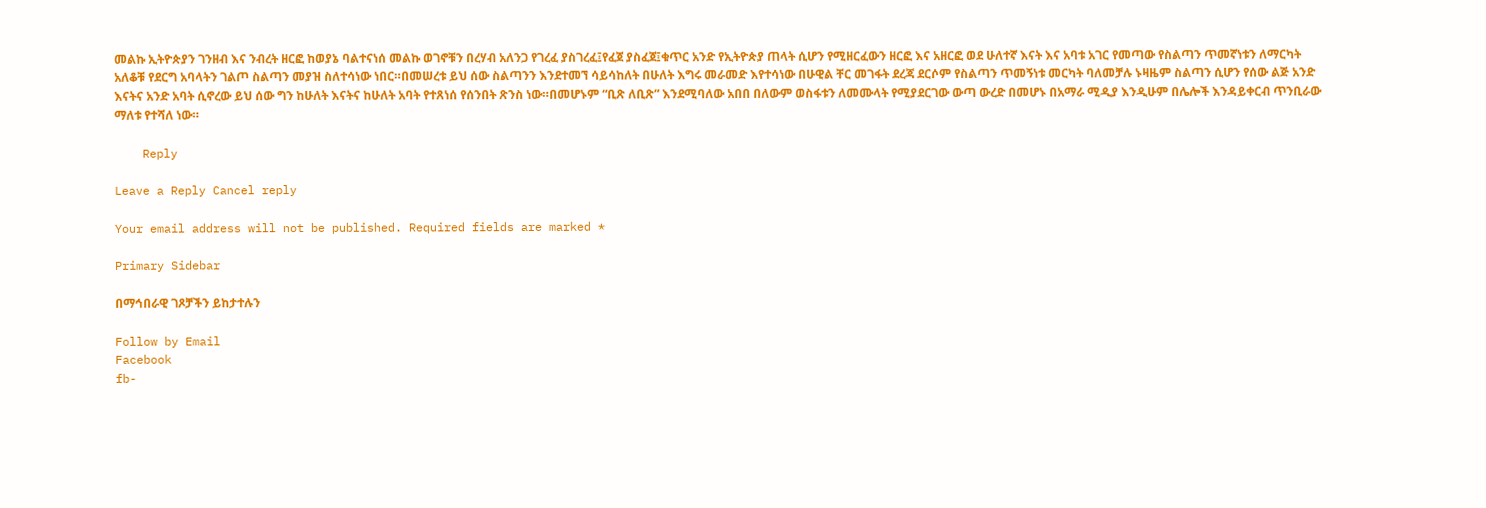መልኩ ኢትዮጵያን ገንዘብ እና ንብረት ዘርፎ ከወያኔ ባልተናነሰ መልኩ ወገኖቹን በረሃብ አለንጋ የገረፈ ያስገረፈ፤የፈጀ ያስፈጀ፤ቁጥር አንድ የኢትዮጵያ ጠላት ሲሆን የሚዘርፈውን ዘርፎ እና አዘርፎ ወደ ሁለተኛ እናት እና አባቱ አገር የመጣው የስልጣን ጥመኛነቱን ለማርካት አለቆቹ የደርግ አባላትን ገልጦ ስልጣን መያዝ ስለተሳነው ነበር።በመሠረቱ ይህ ሰው ስልጣንን እንደተመኘ ሳይሳከለት በሁለት እግሩ መራመድ እየተሳነው በሁዊል ቸር መገፋት ደረጃ ደርሶም የስልጣን ጥመኝነቱ መርካት ባለመቻሉ ኑዛዜም ስልጣን ሲሆን የሰው ልጅ አንድ እናትና አንድ አባት ሲኖረው ይህ ሰው ግን ከሁለት እናትና ከሁለት አባት የተጸነሰ የሰንበት ጽንስ ነው።በመሆኑም “ቢጽ ለቢጽ” እንደሚባለው አበበ በለውም ወስፋቱን ለመሙላት የሚያደርገው ውጣ ውረድ በመሆኑ በአማራ ሚዲያ እንዲሁም በሌሎች እንዳይቀርብ ጥንቢራው ማለቱ የተሻለ ነው።

    Reply

Leave a Reply Cancel reply

Your email address will not be published. Required fields are marked *

Primary Sidebar

በማኅበራዊ ገጾቻችን ይከታተሉን

Follow by Email
Facebook
fb-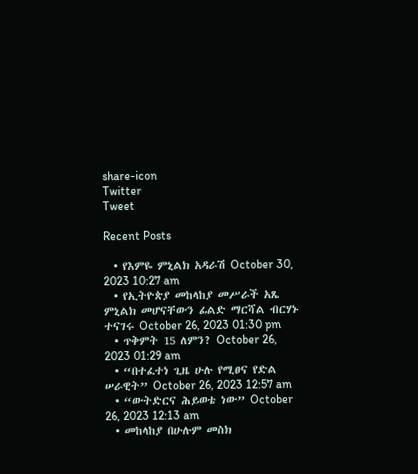share-icon
Twitter
Tweet

Recent Posts

  • የእምዬ ምኒልክ አዳራሽ October 30, 2023 10:27 am
  • የኢትዮጵያ መከላከያ መሥራች አጼ ምኒልክ መሆናቸውን ፊልድ ማርሻል ብርሃኑ ተናገሩ October 26, 2023 01:30 pm
  • ጥቅምት 15 ለምን? October 26, 2023 01:29 am
  • “በተፈተነ ጊዜ ሁሉ የሚፀና የድል ሠራዊት” October 26, 2023 12:57 am
  • “ውትድርና ሕይወቴ ነው” October 26, 2023 12:13 am
  • መከላከያ በሁሉም መስክ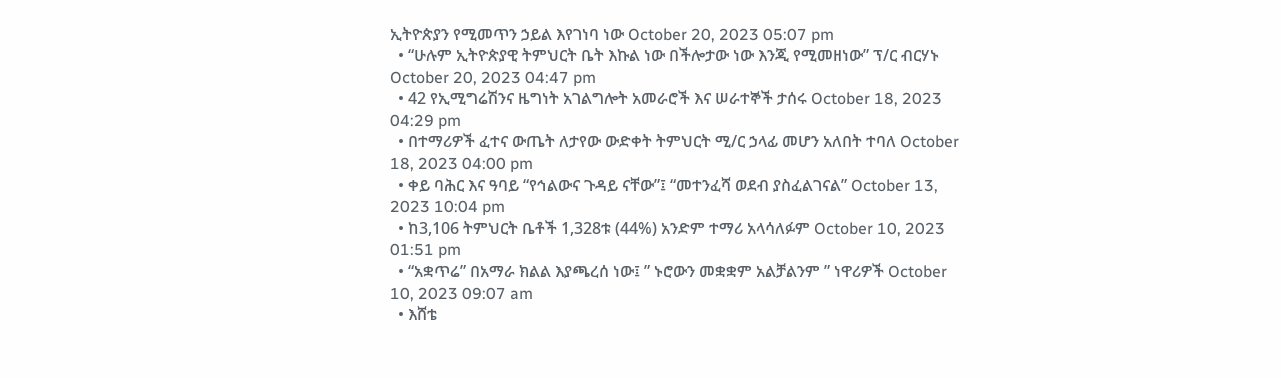ኢትዮጵያን የሚመጥን ኃይል እየገነባ ነው October 20, 2023 05:07 pm
  • “ሁሉም ኢትዮጵያዊ ትምህርት ቤት እኩል ነው በችሎታው ነው እንጂ የሚመዘነው” ፕ/ር ብርሃኑ October 20, 2023 04:47 pm
  • 42 የኢሚግሬሽንና ዜግነት አገልግሎት አመራሮች እና ሠራተኞች ታሰሩ October 18, 2023 04:29 pm
  • በተማሪዎች ፈተና ውጤት ለታየው ውድቀት ትምህርት ሚ/ር ኃላፊ መሆን አለበት ተባለ October 18, 2023 04:00 pm
  • ቀይ ባሕር እና ዓባይ “የኅልውና ጉዳይ ናቸው”፤ “መተንፈሻ ወደብ ያስፈልገናል” October 13, 2023 10:04 pm
  • ከ3,106 ትምህርት ቤቶች 1,328ቱ (44%) አንድም ተማሪ አላሳለፉም October 10, 2023 01:51 pm
  • “አቋጥሬ” በአማራ ክልል እያጫረሰ ነው፤ ” ኑሮውን መቋቋም አልቻልንም ” ነዋሪዎች October 10, 2023 09:07 am
  • እሸቴ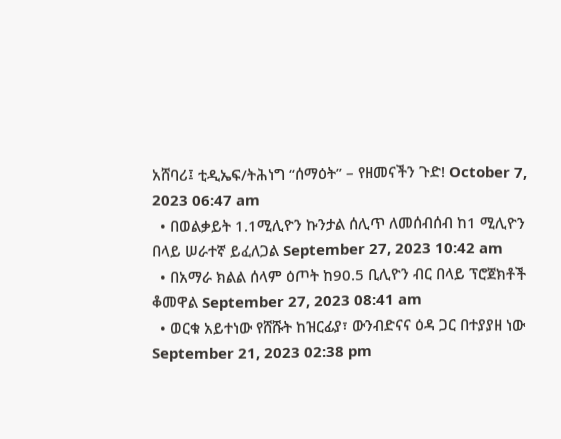አሸባሪ፤ ቲዲኤፍ/ትሕነግ “ሰማዕት” – የዘመናችን ጉድ! October 7, 2023 06:47 am
  • በወልቃይት 1.1ሚሊዮን ኩንታል ሰሊጥ ለመሰብሰብ ከ1 ሚሊዮን በላይ ሠራተኛ ይፈለጋል September 27, 2023 10:42 am
  • በአማራ ክልል ሰላም ዕጦት ከ90.5 ቢሊዮን ብር በላይ ፕሮጀክቶች ቆመዋል September 27, 2023 08:41 am
  • ወርቁ አይተነው የሸሹት ከዝርፊያ፣ ውንብድናና ዕዳ ጋር በተያያዘ ነው September 21, 2023 02:38 pm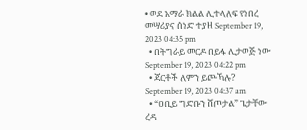• ወደ አማራ ክልል ሊተላለፍ የነበረ መሣሪያና ሰነድ ተያዘ September 19, 2023 04:35 pm
  • በትግራይ መርዶ በይፋ ሊታወጅ ነው September 19, 2023 04:22 pm
  • ጃርቶች ለምን ይጮኻሉ? September 19, 2023 04:37 am
  • “ዐቢይ ግድቡን ሸጦታል” ጌታቸው ረዳ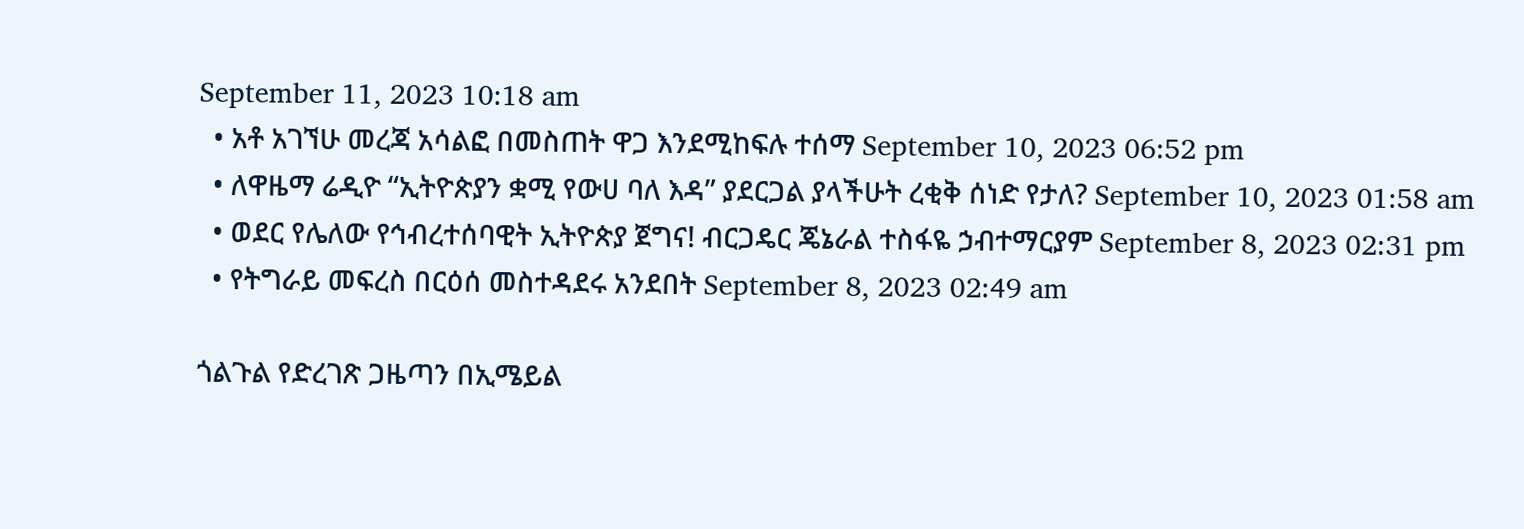September 11, 2023 10:18 am
  • አቶ አገኘሁ መረጃ አሳልፎ በመስጠት ዋጋ እንደሚከፍሉ ተሰማ September 10, 2023 06:52 pm
  • ለዋዜማ ሬዲዮ “ኢትዮጵያን ቋሚ የውሀ ባለ እዳ” ያደርጋል ያላችሁት ረቂቅ ሰነድ የታለ? September 10, 2023 01:58 am
  • ወደር የሌለው የኅብረተሰባዊት ኢትዮጵያ ጀግና! ብርጋዴር ጄኔራል ተስፋዬ ኃብተማርያም September 8, 2023 02:31 pm
  • የትግራይ መፍረስ በርዕሰ መስተዳደሩ አንደበት September 8, 2023 02:49 am

ጎልጉል የድረገጽ ጋዜጣን በኢሜይል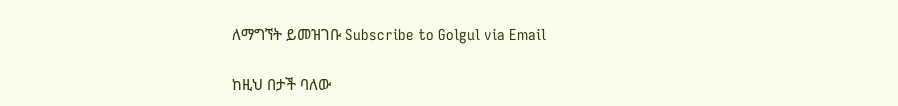ለማግኘት ይመዝገቡ Subscribe to Golgul via Email

ከዚህ በታች ባለው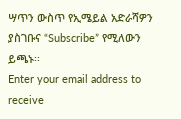ሣጥን ውስጥ የኢሜይል አድራሻዎን ያስገቡና “Subscribe” የሚለውን ይጫኑ፡፡
Enter your email address to receive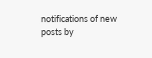notifications of new posts by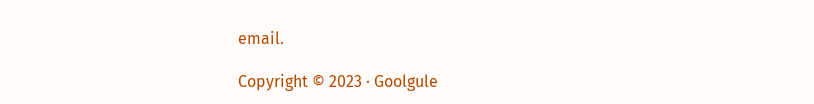email.

Copyright © 2023 · Goolgule